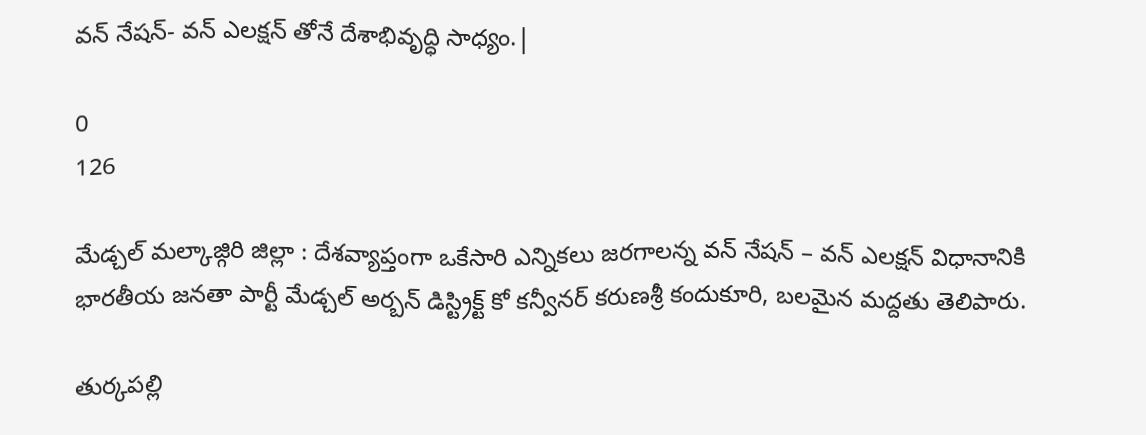వన్ నేషన్- వన్ ఎలక్షన్ తోనే దేశాభివృద్ధి సాధ్యం.|

0
126

మేడ్చల్ మల్కాజ్గిరి జిల్లా : దేశవ్యాప్తంగా ఒకేసారి ఎన్నికలు జరగాలన్న వన్ నేషన్ – వన్ ఎలక్షన్ విధానానికి భారతీయ జనతా పార్టీ మేడ్చల్ అర్బన్ డిస్ట్రిక్ట్ కో కన్వీనర్ కరుణశ్రీ కందుకూరి, బలమైన మద్దతు తెలిపారు.

తుర్కపల్లి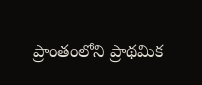ప్రాంతంలోని ప్రాథమిక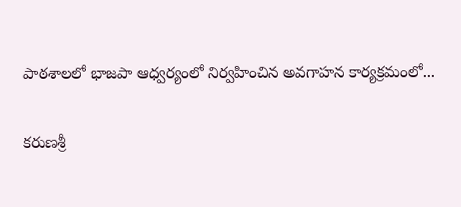పాఠశాలలో భాజపా ఆధ్వర్యంలో నిర్వహించిన అవగాహన కార్యక్రమంలో...

కరుణశ్రీ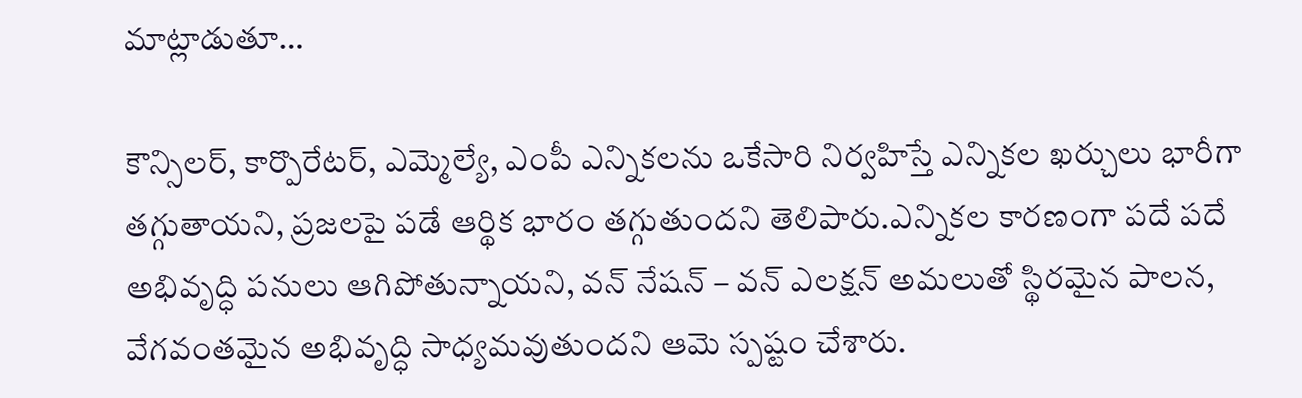మాట్లాడుతూ…

కౌన్సిలర్, కార్పొరేటర్, ఎమ్మెల్యే, ఎంపీ ఎన్నికలను ఒకేసారి నిర్వహిస్తే ఎన్నికల ఖర్చులు భారీగా తగ్గుతాయని, ప్రజలపై పడే ఆర్థిక భారం తగ్గుతుందని తెలిపారు.ఎన్నికల కారణంగా పదే పదే అభివృద్ధి పనులు ఆగిపోతున్నాయని, వన్ నేషన్ – వన్ ఎలక్షన్ అమలుతో స్థిరమైన పాలన, వేగవంతమైన అభివృద్ధి సాధ్యమవుతుందని ఆమె స్పష్టం చేశారు.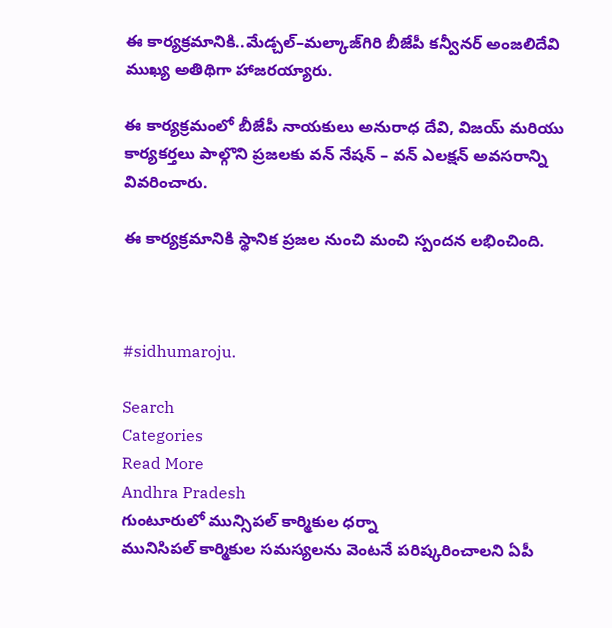ఈ కార్యక్రమానికి..మేడ్చల్–మల్కాజ్‌గిరి బీజేపీ కన్వీనర్ అంజలిదేవి ముఖ్య అతిథిగా హాజరయ్యారు.

ఈ కార్యక్రమంలో బీజేపీ నాయకులు అనురాధ దేవి, విజయ్ మరియు కార్యకర్తలు పాల్గొని ప్రజలకు వన్ నేషన్ – వన్ ఎలక్షన్ అవసరాన్ని వివరించారు.

ఈ కార్యక్రమానికి స్థానిక ప్రజల నుంచి మంచి స్పందన లభించింది.



#sidhumaroju.

Search
Categories
Read More
Andhra Pradesh
గుంటూరులో మున్సిపల్ కార్మికుల ధర్నా
మునిసిపల్ కార్మికుల సమస్యలను వెంటనే పరిష్కరించాలని ఏపీ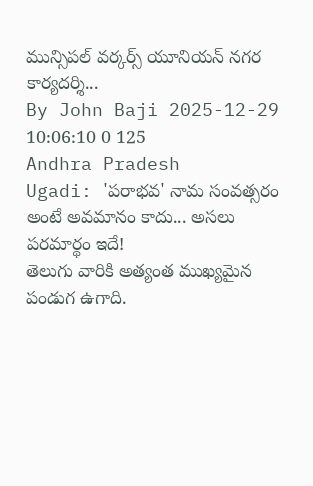మున్సిపల్ వర్కర్స్ యూనియన్ నగర కార్యదర్శి...
By John Baji 2025-12-29 10:06:10 0 125
Andhra Pradesh
Ugadi: 'పరాభవ' నామ సంవత్సరం అంటే అవమానం కాదు... అసలు పరమార్థం ఇదే!
తెలుగు వారికి అత్యంత ముఖ్యమైన పండుగ ఉగాది.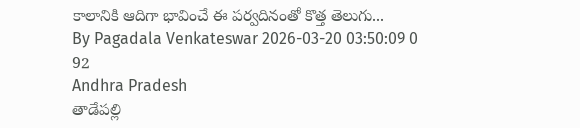కాలానికి ఆదిగా భావించే ఈ పర్వదినంతో కొత్త తెలుగు...
By Pagadala Venkateswar 2026-03-20 03:50:09 0 92
Andhra Pradesh
తాడేపల్లి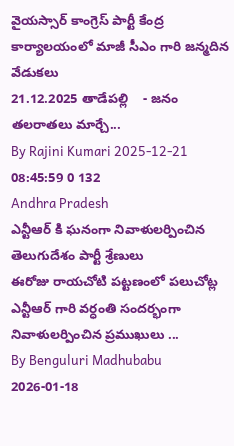వైయస్సార్ కాంగ్రెస్ పార్టీ కేంద్ర కార్యాలయంలో మాజీ సీఎం గారి జన్మదిన వేడుకలు
21.12.2025 తాడేప‌ల్లి    - జ‌నం త‌ల‌రాత‌లు మార్చే...
By Rajini Kumari 2025-12-21 08:45:59 0 132
Andhra Pradesh
ఎన్టీఆర్ కి ఘనంగా నివాళులర్పించిన తెలుగుదేశం పార్టీ శ్రేణులు
ఈరోజు రాయచోటి పట్టణంలో పలుచోట్ల ఎన్టీఆర్ గారి వర్ధంతి సందర్భంగా నివాళులర్పించిన ప్రముఖులు ...
By Benguluri Madhubabu 2026-01-18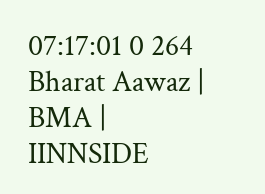07:17:01 0 264
Bharat Aawaz | BMA | IINNSIDE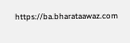https://ba.bharataawaz.com